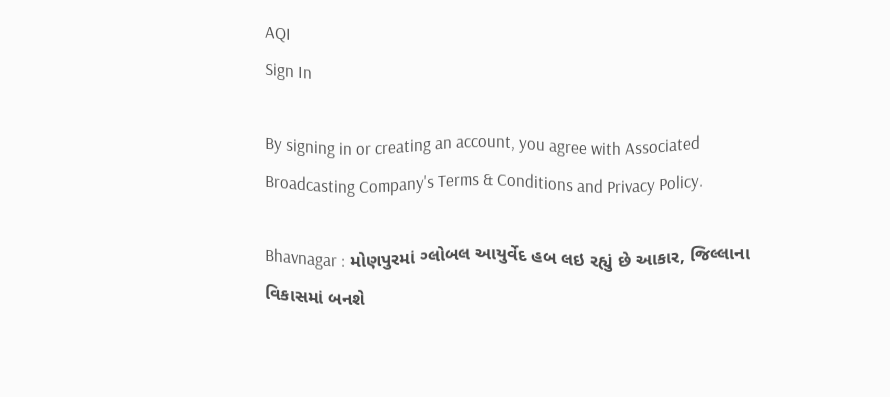AQI
Sign In

By signing in or creating an account, you agree with Associated Broadcasting Company's Terms & Conditions and Privacy Policy.

Bhavnagar : મોણપુરમાં ગ્લોબલ આયુર્વેદ હબ લઇ રહ્યું છે આકાર, જિલ્લાના વિકાસમાં બનશે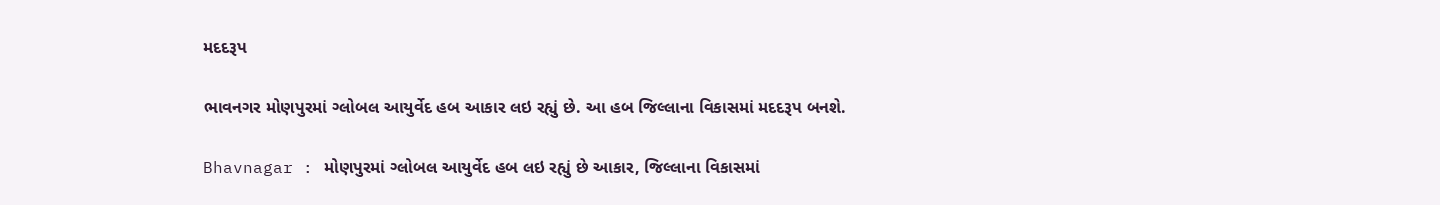મદદરૂપ

ભાવનગર મોણપુરમાં ગ્લોબલ આયુર્વેદ હબ આકાર લઇ રહ્યું છે. આ હબ જિલ્લાના વિકાસમાં મદદરૂપ બનશે.

Bhavnagar : મોણપુરમાં ગ્લોબલ આયુર્વેદ હબ લઇ રહ્યું છે આકાર, જિલ્લાના વિકાસમાં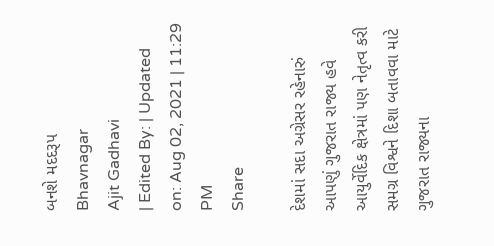બનશે મદદરૂપ
Bhavnagar
Ajit Gadhavi
| Edited By: | Updated on: Aug 02, 2021 | 11:29 PM
Share

દેશમાં સદા અગ્રેસર રહેનારું આપણું ગુજરાત રાજ્ય હવે આયુર્વેદિક ક્ષેત્રમાં પણ નેતૃત્વ કરી સમગ્ર વિશ્વને દિશા બતાવવા માટે ગુજરાત રાજ્યના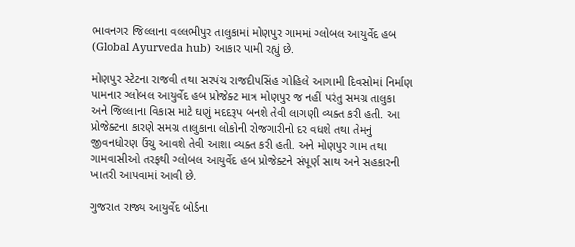ભાવનગર જિલ્લાના વલ્લભીપુર તાલુકામાં મોણપુર ગામમાં ગ્લોબલ આયુર્વેદ હબ (Global Ayurveda hub) આકાર પામી રહ્યું છે.

મોણપુર સ્ટેટના રાજવી તથા સરપંચ રાજદીપસિંહ ગોહિલે આગામી દિવસોમાં નિર્માણ પામનાર ગ્લોબલ આયુર્વેદ હબ પ્રોજેક્ટ માત્ર મોણપુર જ નહીં પરંતુ સમગ્ર તાલુકા અને જિલ્લાના વિકાસ માટે ઘણું મદદરૂપ બનશે તેવી લાગણી વ્યક્ત કરી હતી. આ પ્રોજેક્ટના કારણે સમગ્ર તાલુકાના લોકોની રોજગારીનો દર વધશે તથા તેમનું જીવનધોરણ ઉંચુ આવશે તેવી આશા વ્યક્ત કરી હતી. અને મોણપુર ગામ તથા ગામવાસીઓ તરફથી ગ્લોબલ આયુર્વેદ હબ પ્રોજેક્ટને સંપૂર્ણ સાથ અને સહકારની ખાતરી આપવામાં આવી છે.

ગુજરાત રાજ્ય આયુર્વેદ બોર્ડના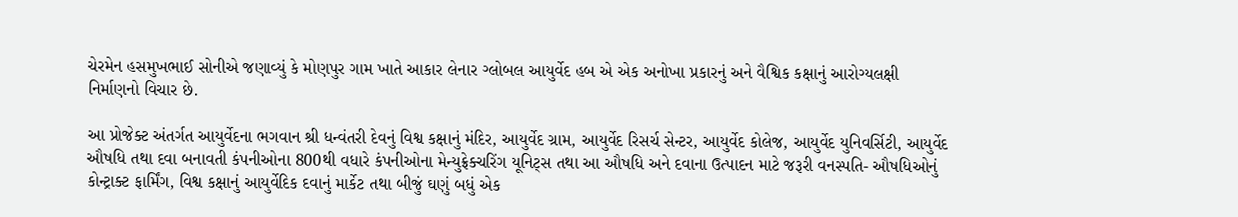ચેરમેન હસમુખભાઈ સોનીએ જણાવ્યું કે મોણપુર ગામ ખાતે આકાર લેનાર ગ્લોબલ આયુર્વેદ હબ એ એક અનોખા પ્રકારનું અને વૈશ્વિક કક્ષાનું આરોગ્યલક્ષી નિર્માણનો વિચાર છે.

આ પ્રોજેક્ટ અંતર્ગત આયુર્વેદના ભગવાન શ્રી ધન્વંતરી દેવનું વિશ્વ કક્ષાનું મંદિર, આયુર્વેદ ગ્રામ, આયુર્વેદ રિસર્ચ સેન્ટર, આયુર્વેદ કોલેજ, આયુર્વેદ યુનિવર્સિટી, આયુર્વેદ ઔષધિ તથા દવા બનાવતી કંપનીઓના 800થી વધારે કંપનીઓના મેન્યુફ્રેક્ચરિંગ યૂનિટ્સ તથા આ ઔષધિ અને દવાના ઉત્પાદન માટે જરૂરી વનસ્પતિ- ઔષધિઓનું કોન્ટ્રાક્ટ ફાર્મિંગ, વિશ્વ કક્ષાનું આયુર્વેદિક દવાનું માર્કેટ તથા બીજું ઘણું બધું એક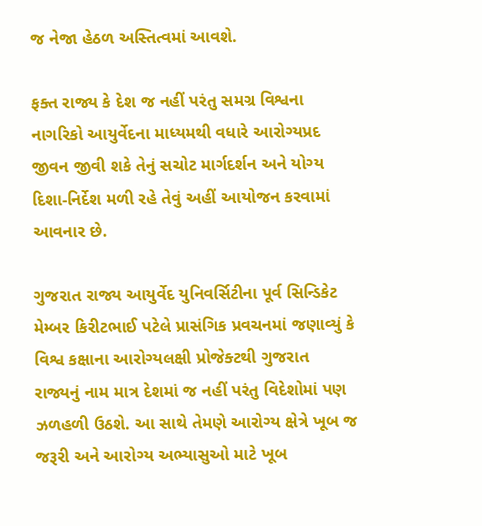જ નેજા હેઠળ અસ્તિત્વમાં આવશે.

ફક્ત રાજ્ય કે દેશ જ નહીં પરંતુ સમગ્ર વિશ્વના નાગરિકો આયુર્વેદના માધ્યમથી વધારે આરોગ્યપ્રદ જીવન જીવી શકે તેનું સચોટ માર્ગદર્શન અને યોગ્ય દિશા-નિર્દેશ મળી રહે તેવું અહીં આયોજન કરવામાં આવનાર છે.

ગુજરાત રાજ્ય આયુર્વેદ યુનિવર્સિટીના પૂર્વ સિન્ડિકેટ મેમ્બર કિરીટભાઈ પટેલે પ્રાસંગિક પ્રવચનમાં જણાવ્યું કે વિશ્વ કક્ષાના આરોગ્યલક્ષી પ્રોજેક્ટથી ગુજરાત રાજ્યનું નામ માત્ર દેશમાં જ નહીં પરંતુ વિદેશોમાં પણ ઝળહળી ઉઠશે. આ સાથે તેમણે આરોગ્ય ક્ષેત્રે ખૂબ જ જરૂરી અને આરોગ્ય અભ્યાસુઓ માટે ખૂબ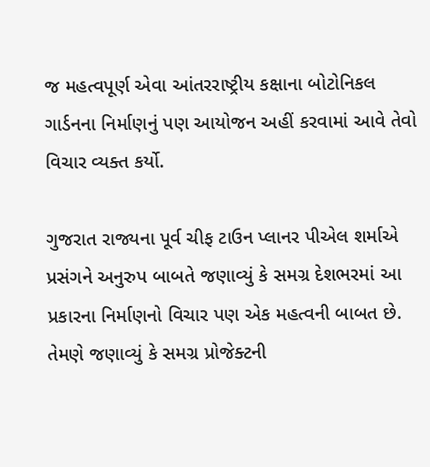જ મહત્વપૂર્ણ એવા આંતરરાષ્ટ્રીય કક્ષાના બોટોનિકલ ગાર્ડનના નિર્માણનું પણ આયોજન અહીં કરવામાં આવે તેવો વિચાર વ્યક્ત કર્યો.

ગુજરાત રાજ્યના પૂર્વ ચીફ ટાઉન પ્લાનર પીએલ શર્માએ પ્રસંગને અનુરુપ બાબતે જણાવ્યું કે સમગ્ર દેશભરમાં આ પ્રકારના નિર્માણનો વિચાર પણ એક મહત્વની બાબત છે. તેમણે જણાવ્યું કે સમગ્ર પ્રોજેક્ટની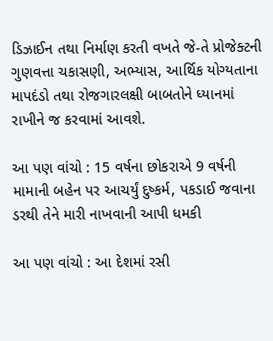ડિઝાઈન તથા નિર્માણ કરતી વખતે જે-તે પ્રોજેક્ટની ગુણવત્તા ચકાસણી, અભ્યાસ, આર્થિક યોગ્યતાના માપદંડો તથા રોજગારલક્ષી બાબતોને ધ્યાનમાં રાખીને જ કરવામાં આવશે.

આ પણ વાંચો : 15 વર્ષના છોકરાએ 9 વર્ષની મામાની બહેન પર આચર્યું દુષ્કર્મ, પકડાઈ જવાના ડરથી તેને મારી નાખવાની આપી ધમકી

આ પણ વાંચો : આ દેશમાં રસી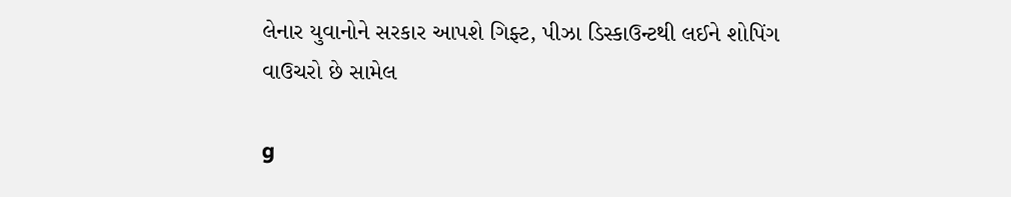લેનાર યુવાનોને સરકાર આપશે ગિફ્ટ, પીઝા ડિસ્કાઉન્ટથી લઈને શોપિંગ વાઉચરો છે સામેલ

g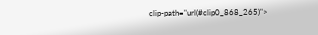clip-path="url(#clip0_868_265)">